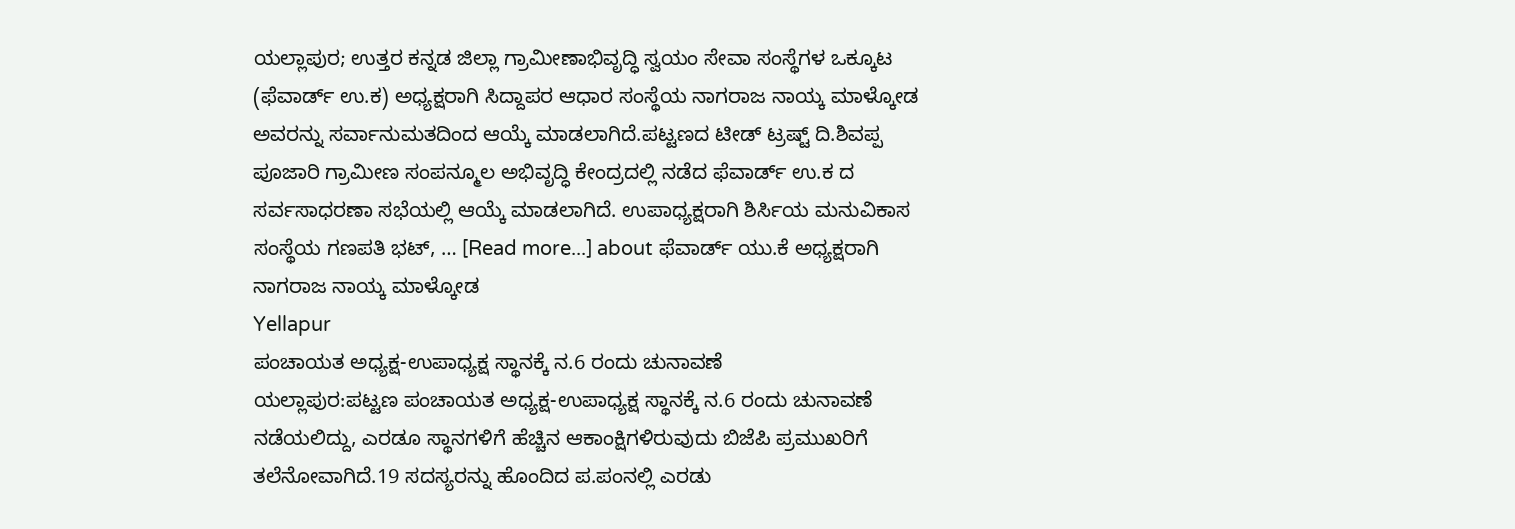ಯಲ್ಲಾಪುರ; ಉತ್ತರ ಕನ್ನಡ ಜಿಲ್ಲಾ ಗ್ರಾಮೀಣಾಭಿವೃದ್ಧಿ ಸ್ವಯಂ ಸೇವಾ ಸಂಸ್ಥೆಗಳ ಒಕ್ಕೂಟ (ಫೆವಾರ್ಡ್ ಉ.ಕ) ಅಧ್ಯಕ್ಷರಾಗಿ ಸಿದ್ದಾಪರ ಆಧಾರ ಸಂಸ್ಥೆಯ ನಾಗರಾಜ ನಾಯ್ಕ ಮಾಳ್ಕೋಡ ಅವರನ್ನು ಸರ್ವಾನುಮತದಿಂದ ಆಯ್ಕೆ ಮಾಡಲಾಗಿದೆ.ಪಟ್ಟಣದ ಟೀಡ್ ಟ್ರಷ್ಟ್ ದಿ.ಶಿವಪ್ಪ ಪೂಜಾರಿ ಗ್ರಾಮೀಣ ಸಂಪನ್ಮೂಲ ಅಭಿವೃದ್ಧಿ ಕೇಂದ್ರದಲ್ಲಿ ನಡೆದ ಫೆವಾರ್ಡ್ ಉ.ಕ ದ ಸರ್ವಸಾಧರಣಾ ಸಭೆಯಲ್ಲಿ ಆಯ್ಕೆ ಮಾಡಲಾಗಿದೆ. ಉಪಾಧ್ಯಕ್ಷರಾಗಿ ಶಿರ್ಸಿಯ ಮನುವಿಕಾಸ ಸಂಸ್ಥೆಯ ಗಣಪತಿ ಭಟ್, … [Read more...] about ಫೆವಾರ್ಡ್ ಯು.ಕೆ ಅಧ್ಯಕ್ಷರಾಗಿ ನಾಗರಾಜ ನಾಯ್ಕ ಮಾಳ್ಕೋಡ
Yellapur
ಪಂಚಾಯತ ಅಧ್ಯಕ್ಷ-ಉಪಾಧ್ಯಕ್ಷ ಸ್ಥಾನಕ್ಕೆ ನ.6 ರಂದು ಚುನಾವಣೆ
ಯಲ್ಲಾಪುರ:ಪಟ್ಟಣ ಪಂಚಾಯತ ಅಧ್ಯಕ್ಷ-ಉಪಾಧ್ಯಕ್ಷ ಸ್ಥಾನಕ್ಕೆ ನ.6 ರಂದು ಚುನಾವಣೆ ನಡೆಯಲಿದ್ದು, ಎರಡೂ ಸ್ಥಾನಗಳಿಗೆ ಹೆಚ್ಚಿನ ಆಕಾಂಕ್ಷಿಗಳಿರುವುದು ಬಿಜೆಪಿ ಪ್ರಮುಖರಿಗೆ ತಲೆನೋವಾಗಿದೆ.19 ಸದಸ್ಯರನ್ನು ಹೊಂದಿದ ಪ.ಪಂನಲ್ಲಿ ಎರಡು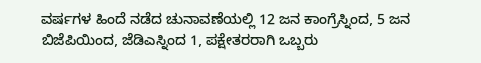ವರ್ಷಗಳ ಹಿಂದೆ ನಡೆದ ಚುನಾವಣೆಯಲ್ಲಿ 12 ಜನ ಕಾಂಗ್ರೆಸ್ನಿಂದ, 5 ಜನ ಬಿಜೆಪಿಯಿಂದ, ಜೆಡಿಎಸ್ನಿಂದ 1, ಪಕ್ಷೇತರರಾಗಿ ಒಬ್ಬರು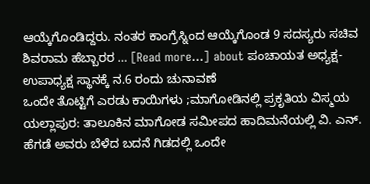ಆಯ್ಕೆಗೊಂಡಿದ್ದರು. ನಂತರ ಕಾಂಗ್ರೆಸ್ನಿಂದ ಆಯ್ಕೆಗೊಂಡ 9 ಸದಸ್ಯರು ಸಚಿವ ಶಿವರಾಮ ಹೆಬ್ಬಾರರ … [Read more...] about ಪಂಚಾಯತ ಅಧ್ಯಕ್ಷ-ಉಪಾಧ್ಯಕ್ಷ ಸ್ಥಾನಕ್ಕೆ ನ.6 ರಂದು ಚುನಾವಣೆ
ಒಂದೇ ತೊಟ್ಟಿಗೆ ಎರಡು ಕಾಯಿಗಳು ;ಮಾಗೋಡಿನಲ್ಲಿ ಪ್ರಕೃತಿಯ ವಿಸ್ಮಯ
ಯಲ್ಲಾಪುರ: ತಾಲೂಕಿನ ಮಾಗೋಡ ಸಮೀಪದ ಹಾದಿಮನೆಯಲ್ಲಿ ವಿ. ಎನ್. ಹೆಗಡೆ ಅವರು ಬೆಳೆದ ಬದನೆ ಗಿಡದಲ್ಲಿ ಒಂದೇ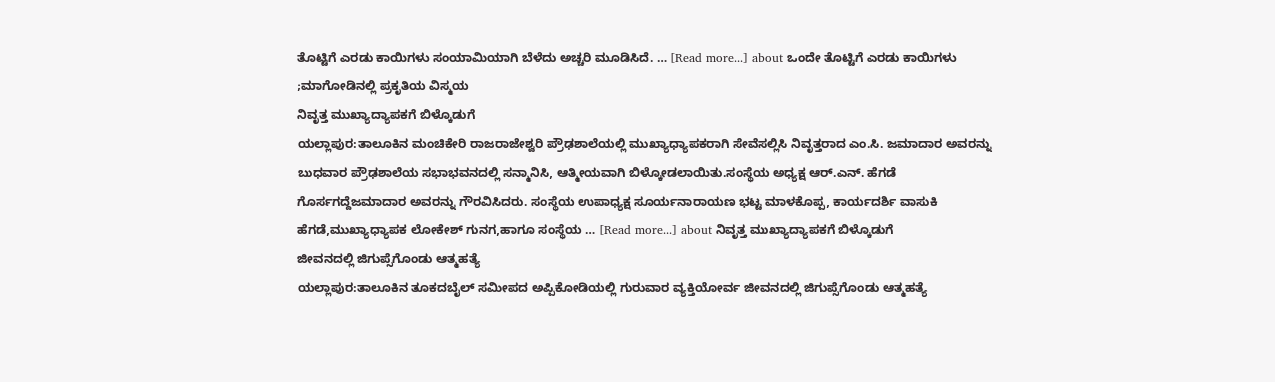ತೊಟ್ಟಿಗೆ ಎರಡು ಕಾಯಿಗಳು ಸಂಯಾಮಿಯಾಗಿ ಬೆಳೆದು ಅಚ್ಚರಿ ಮೂಡಿಸಿದೆ. … [Read more...] about ಒಂದೇ ತೊಟ್ಟಿಗೆ ಎರಡು ಕಾಯಿಗಳು ;ಮಾಗೋಡಿನಲ್ಲಿ ಪ್ರಕೃತಿಯ ವಿಸ್ಮಯ
ನಿವೃತ್ತ ಮುಖ್ಯಾದ್ಯಾಪಕಗೆ ಬಿಳ್ಕೊಡುಗೆ
ಯಲ್ಲಾಪುರ:ತಾಲೂಕಿನ ಮಂಚಿಕೇರಿ ರಾಜರಾಜೇಶ್ವರಿ ಪ್ರೌಢಶಾಲೆಯಲ್ಲಿ ಮುಖ್ಯಾಧ್ಯಾಪಕರಾಗಿ ಸೇವೆಸಲ್ಲಿಸಿ ನಿವೃತ್ತರಾದ ಎಂ.ಸಿ. ಜಮಾದಾರ ಅವರನ್ನು ಬುಧವಾರ ಪ್ರೌಢಶಾಲೆಯ ಸಭಾಭವನದಲ್ಲಿ ಸನ್ಮಾನಿಸಿ, ಆತ್ಮೀಯವಾಗಿ ಬಿಳ್ಕೋಡಲಾಯಿತು.ಸಂಸ್ಥೆಯ ಅಧ್ಯಕ್ಷ ಆರ್.ಎನ್. ಹೆಗಡೆ ಗೊರ್ಸಗದ್ದೆಜಮಾದಾರ ಅವರನ್ನು ಗೌರವಿಸಿದರು. ಸಂಸ್ಥೆಯ ಉಪಾಧ್ಯಕ್ಷ ಸೂರ್ಯನಾರಾಯಣ ಭಟ್ಟ ಮಾಳಕೊಪ್ಪ, ಕಾರ್ಯದರ್ಶಿ ವಾಸುಕಿ ಹೆಗಡೆ,ಮುಖ್ಯಾಧ್ಯಾಪಕ ಲೋಕೇಶ್ ಗುನಗ,ಹಾಗೂ ಸಂಸ್ಥೆಯ … [Read more...] about ನಿವೃತ್ತ ಮುಖ್ಯಾದ್ಯಾಪಕಗೆ ಬಿಳ್ಕೊಡುಗೆ
ಜೀವನದಲ್ಲಿ ಜಿಗುಪ್ಸೆಗೊಂಡು ಆತ್ಮಹತ್ಯೆ
ಯಲ್ಲಾಪುರ:ತಾಲೂಕಿನ ತೂಕದಬೈಲ್ ಸಮೀಪದ ಅಪ್ಪಿಕೋಡಿಯಲ್ಲಿ ಗುರುವಾರ ವ್ಯಕ್ತಿಯೋರ್ವ ಜೀವನದಲ್ಲಿ ಜಿಗುಪ್ಸೆಗೊಂಡು ಆತ್ಮಹತ್ಯೆ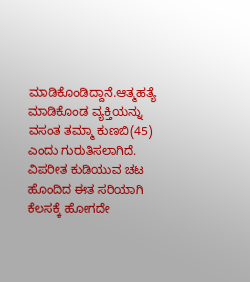ಮಾಡಿಕೊಂಡಿದ್ದಾನೆ.ಆತ್ಮಹತ್ಯೆ ಮಾಡಿಕೊಂಡ ವ್ಯಕ್ತಿಯನ್ನು ವಸಂತ ತಮ್ಮಾ ಕುಣಬಿ(45) ಎಂದು ಗುರುತಿಸಲಾಗಿದೆ. ವಿಪರೀತ ಕುಡಿಯುವ ಚಟ ಹೊಂದಿದ ಈತ ಸರಿಯಾಗಿ ಕೆಲಸಕ್ಕೆ ಹೋಗದೇ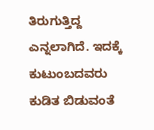ತಿರುಗುತ್ತಿದ್ದ ಎನ್ನಲಾಗಿದೆ. ಇದಕ್ಕೆ ಕುಟುಂಬದವರು ಕುಡಿತ ಬಿಡುವಂತೆ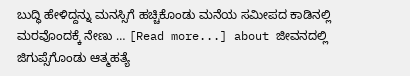ಬುದ್ಧಿ ಹೇಳಿದ್ದನ್ನು ಮನಸ್ಸಿಗೆ ಹಚ್ಚಿಕೊಂಡು ಮನೆಯ ಸಮೀಪದ ಕಾಡಿನಲ್ಲಿ ಮರವೊಂದಕ್ಕೆ ನೇಣು … [Read more...] about ಜೀವನದಲ್ಲಿ ಜಿಗುಪ್ಸೆಗೊಂಡು ಆತ್ಮಹತ್ಯೆ